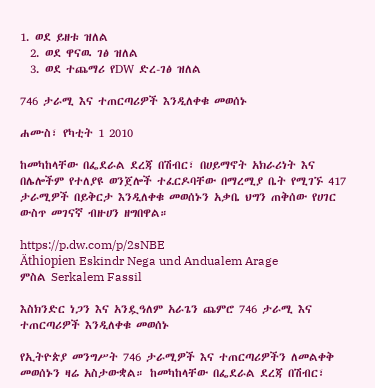1. ወደ ይዘቱ ዝለል
  2. ወደ ዋናዉ ገፅ ዝለል
  3. ወደ ተጨማሪ የDW ድረ-ገፅ ዝለል

746 ታራሚ እና ተጠርጣሪዎች እንዲለቀቁ መወሰኑ

ሐሙስ፣ የካቲት 1 2010

ከመካከላቸው በፌደራል ደረጃ በሽብር፣ በሀይማኖት አክራሪነት እና በሌሎችም የተለያዩ ወንጀሎች ተፈርዶባቸው በማረሚያ ቤት የሚገኙ 417 ታራሚዎች በይቅርታ እንዲለቀቁ መወሰኑን አቃቤ ህግን ጠቅሰው የሀገር ውስጥ መገናኛ ብዙሀን ዘግበዋል።

https://p.dw.com/p/2sNBE
Äthiopien Eskindr Nega und Andualem Arage
ምስል Serkalem Fassil

እስክንድር ነጋን እና አንዷዓለም አራጌን ጨምሮ 746 ታራሚ እና ተጠርጣሪዎች እንዲለቀቁ መወሰኑ

የኢትዮጵያ መንግሥት 746 ታራሚዎች እና ተጠርጣሪዎችን ለመልቀቅ መወሰኑን ዛሬ አስታውቋል። ከመካከላቸው በፌደራል ደረጃ በሽብር፣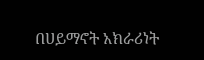በሀይማኖት አክራሪነት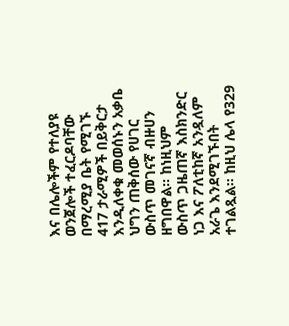እና በሌሎችም የተለያዩ ወንጀሎች ተፈርዶባቸው በማረሚያ ቤት የሚገኙ 417 ታራሚዎች በይቅርታ እንዲለቀቁ መወሰኑን አቃቤ ህግን ጠቅሰው የሀገር ውስጥ መገናኛ ብዙሀን ዘግበዋል። ከነዚህም ውስጥ ጋዜጠኛ እስክንድር ነጋ እና ፖለቲከኛ አንዷለም አራጌ እንደሚገኙበት ተገልጿል። ከዚህ ሌላ የ329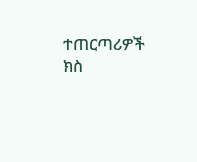ተጠርጣሪዎች ክስ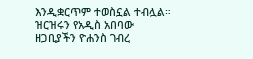እንዲቋርጥም ተወስኗል ተብሏል። ዝርዝሩን የአዲስ አበባው ዘጋቢያችን ዮሐንስ ገብረ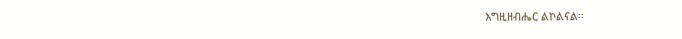እግዚዘብሔር ልኮልናል።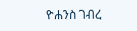ዮሐንስ ገብረ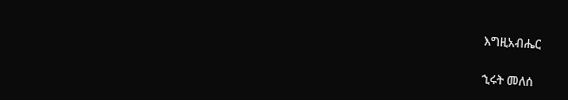እግዚአብሔር

ኂሩት መለሰ